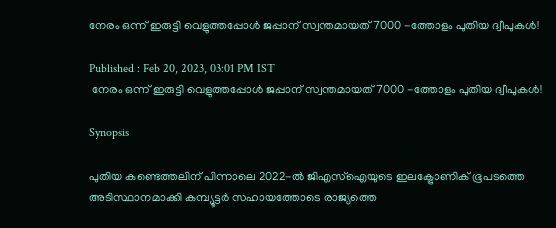നേരം ഒന്ന് ഇരുട്ടി വെളുത്തപ്പോള്‍ ജപ്പാന് സ്വന്തമായത് 7000 -ത്തോളം പുതിയ ദ്വീപുകള്‍!

Published : Feb 20, 2023, 03:01 PM IST
 നേരം ഒന്ന് ഇരുട്ടി വെളുത്തപ്പോള്‍ ജപ്പാന് സ്വന്തമായത് 7000 -ത്തോളം പുതിയ ദ്വീപുകള്‍!

Synopsis

പുതിയ കണ്ടെത്തലിന് പിന്നാലെ 2022-ൽ ജിഎസ്‌ഐയുടെ ഇലക്ട്രോണിക് ഭൂപടത്തെ അടിസ്ഥാനമാക്കി കമ്പ്യൂട്ടര്‍ സഹായത്തോടെ രാജ്യത്തെ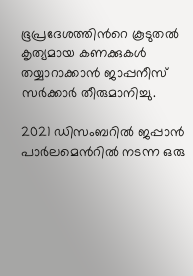ഭൂപ്രദേശത്തിന്‍റെ കൂടുതൽ കൃത്യമായ കണക്കുകൾ തയ്യാറാക്കാന്‍ ജാപ്പനീസ് സർക്കാർ തീരുമാനിച്ചു.

2021 ഡിസംബറില്‍ ജപ്പാന്‍ പാര്‍ലമെന്‍റില്‍ നടന്ന ഒരു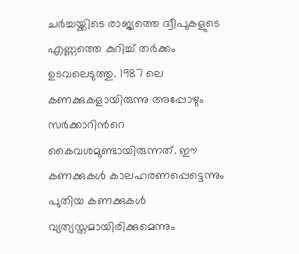ചര്‍ച്ചയ്ക്കിടെ രാജ്യത്തെ ദ്വീപുകളുടെ എണ്ണത്തെ കുറിച്ച് തര്‍ക്കം ഉടവലെടുത്തു. 1987 ലെ കണക്കുകളായിരുന്നു അപ്പോഴും സര്‍ക്കാറിന്‍റെ കൈവശമുണ്ടായിരുന്നത്. ഈ കണക്കുകള്‍ കാലഹരണപ്പെട്ടെന്നും പുതിയ കണക്കുകള്‍ വ്യത്യസ്തമായിരിക്കുമെന്നും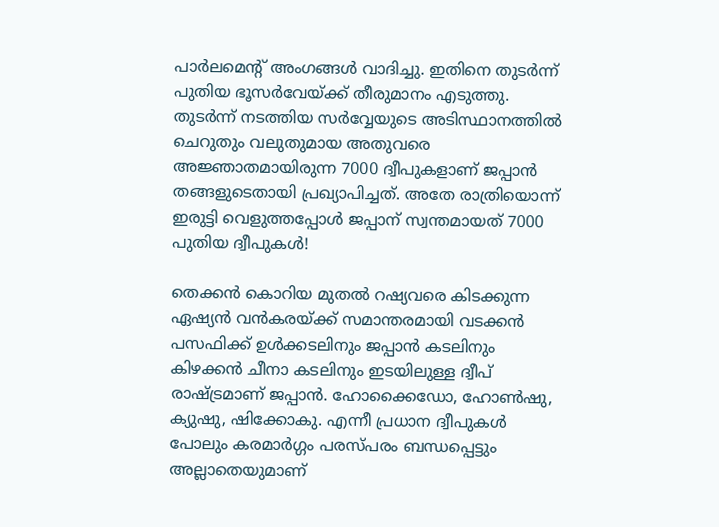പാര്‍ലമെന്‍റ് അംഗങ്ങള്‍ വാദിച്ചു. ഇതിനെ തുടര്‍ന്ന് പുതിയ ഭൂസര്‍വേയ്ക്ക് തീരുമാനം എടുത്തു. തുടര്‍ന്ന് നടത്തിയ സര്‍വ്വേയുടെ അടിസ്ഥാനത്തില്‍ ചെറുതും വലുതുമായ അതുവരെ അജ്ഞാതമായിരുന്ന 7000 ദ്വീപുകളാണ് ജപ്പാന്‍ തങ്ങളുടെതായി പ്രഖ്യാപിച്ചത്. അതേ രാത്രിയൊന്ന് ഇരുട്ടി വെളുത്തപ്പോള്‍ ജപ്പാന് സ്വന്തമായത് 7000 പുതിയ ദ്വീപുകള്‍!

തെക്കന്‍ കൊറിയ മുതല്‍ റഷ്യവരെ കിടക്കുന്ന ഏഷ്യന്‍ വന്‍കരയ്ക്ക് സമാന്തരമായി വടക്കന്‍ പസഫിക്ക് ഉള്‍ക്കടലിനും ജപ്പാന്‍ കടലിനും കിഴക്കന്‍ ചീനാ കടലിനും ഇടയിലുള്ള ദ്വീപ് രാഷ്ട്രമാണ് ജപ്പാന്‍. ഹോക്കൈഡോ, ഹോൺഷു, ക്യുഷു, ഷിക്കോകു. എന്നീ പ്രധാന ദ്വീപുകള്‍ പോലും കരമാര്‍ഗ്ഗം പരസ്പരം ബന്ധപ്പെട്ടും അല്ലാതെയുമാണ്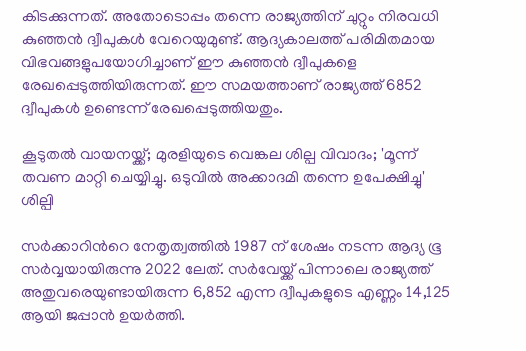കിടക്കുന്നത്. അതോടൊപ്പം തന്നെ രാജ്യത്തിന് ചുറ്റും നിരവധി കുഞ്ഞന്‍ ദ്വീപുകള്‍ വേറെയുമുണ്ട്. ആദ്യകാലത്ത് പരിമിതമായ വിഭവങ്ങളുപയോഗിച്ചാണ് ഈ കുഞ്ഞന്‍ ദ്വീപുകളെ രേഖപ്പെടുത്തിയിരുന്നത്. ഈ സമയത്താണ് രാജ്യത്ത് 6852 ദ്വീപുകള്‍ ഉണ്ടെന്ന് രേഖപ്പെടുത്തിയതും.

കൂടുതല്‍ വായനയ്ക്ക്; മുരളിയുടെ വെങ്കല ശില്പ വിവാദം; 'മൂന്ന് തവണ മാറ്റി ചെയ്യിച്ചു. ഒടുവില്‍ അക്കാദമി തന്നെ ഉപേക്ഷിച്ചു' ശില്പി

സര്‍ക്കാറിന്‍റെ നേതൃത്വത്തില്‍ 1987 ന് ശേഷം നടന്ന ആദ്യ ഭൂ സര്‍വ്വയായിരുന്നു 2022 ലേത്. സര്‍വേയ്ക്ക് പിന്നാലെ രാജ്യത്ത് അതുവരെയുണ്ടായിരുന്ന 6,852 എന്ന ദ്വീപുകളുടെ എണ്ണം 14,125 ആയി ജപ്പാന്‍ ഉയര്‍ത്തി.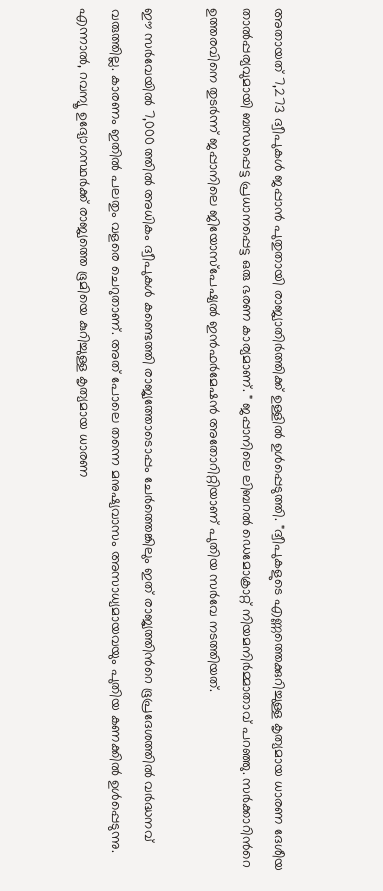അതായത് 7,273 ദ്വീപുകള്‍ ജപ്പാന്‍ പുതുതായി രാജ്യാതിര്‍ത്തിക്ക് ഉള്ളില്‍ ഉള്‍പ്പെടുത്തി. "ദ്വീപുകളുടെ എണ്ണത്തെക്കുറിച്ചുള്ള കൃത്യമായ ധാരണ ദേശീയ താൽപ്പര്യവുമായി ബന്ധപ്പെട്ട പ്രധാനപ്പെട്ട ഒരു ഭരണ കാര്യമാണ്. " ജപ്പാനിലെ ലിബറൽ ഡെമോക്രാറ്റ് നിയമനിർമ്മാതാവ് പറഞ്ഞു. സര്‍ക്കാറിന്‍റെ ഉത്തരവിനെ തുടര്‍ന്ന് ജപ്പാനിലെ ജിയോസ്‌പേഷ്യൽ ഇൻഫർമേഷൻ അതോറിറ്റിയാണ് പുതിയ സർവേ നടത്തിയത്.

ഈ സര്‍വേയില്‍ 7,000 ത്തില്‍ അധികം ദ്വീപുകള്‍ കണ്ടെത്തി രാജ്യത്തോടൊപ്പം ചേര്‍ത്തെങ്കിലും ഇത് രാജ്യത്തിന്‍റെ ഭൂപ്രദേശത്തില്‍ വര്‍ദ്ധനവ് വരുത്തില്ല. കാരണം ഇതില്‍ പലതും വളരെ ചെറുതാണ്. അത് പോലെ തന്നെ മനുഷ്യവാസം അസാധ്യമായവയും പുതിയ കണക്കില്‍ ഉള്‍പ്പെടുന്നു. എന്നാല്‍, റവന്യൂ ഉദ്യോഗസ്ഥര്‍ക്ക് രാജ്യത്തെ ഭൂമിയെ കുറിച്ചുള്ള കൃത്യമായ ധാരണ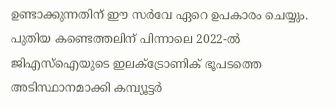ഉണ്ടാക്കുന്നതിന് ഈ സര്‍വേ ഏറെ ഉപകാരം ചെയ്യും. പുതിയ കണ്ടെത്തലിന് പിന്നാലെ 2022-ൽ ജിഎസ്‌ഐയുടെ ഇലക്ട്രോണിക് ഭൂപടത്തെ അടിസ്ഥാനമാക്കി കമ്പ്യൂട്ടര്‍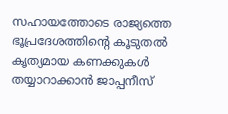സഹായത്തോടെ രാജ്യത്തെ ഭൂപ്രദേശത്തിന്‍റെ കൂടുതൽ കൃത്യമായ കണക്കുകൾ തയ്യാറാക്കാന്‍ ജാപ്പനീസ്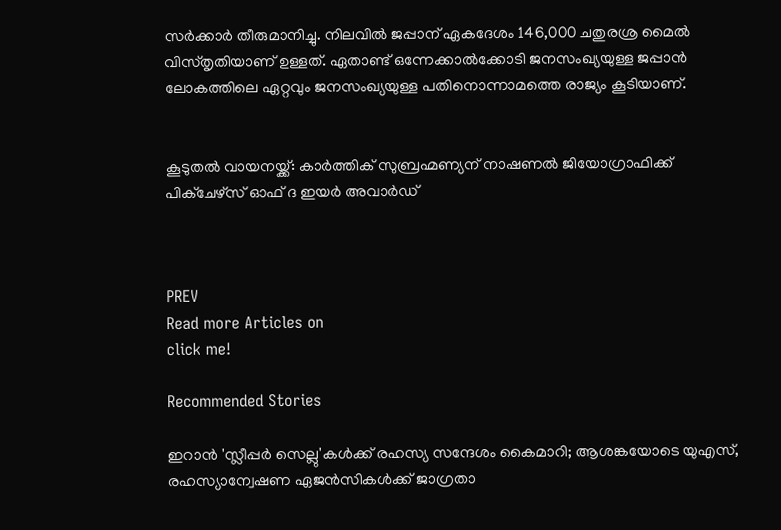സർക്കാർ തീരുമാനിച്ചു. നിലവില്‍ ജപ്പാന് ഏകദേശം 146,000 ചതുരശ്ര മൈൽ വിസ്തൃതിയാണ് ഉള്ളത്. ഏതാണ്ട് ഒന്നേക്കാല്‍ക്കോടി ജനസംഖ്യയുള്ള ജപ്പാന്‍ ലോകത്തിലെ ഏറ്റവും ജനസംഖ്യയുള്ള പതിനൊന്നാമത്തെ രാജ്യം കൂടിയാണ്.


കൂടുതല്‍ വായനയ്ക്ക്: കാര്‍ത്തിക് സുബ്രഹ്മണ്യന് നാഷണല്‍ ജിയോഗ്രാഫിക്ക് പിക്ചേഴ്സ് ഓഫ് ദ ഇയര്‍ അവാര്‍ഡ്



PREV
Read more Articles on
click me!

Recommended Stories

ഇറാൻ 'സ്ലീപ്പർ സെല്ലു'കൾക്ക് രഹസ്യ സന്ദേശം കൈമാറി; ആശങ്കയോടെ യുഎസ്, രഹസ്യാന്വേഷണ ഏജൻസികൾക്ക് ജാഗ്രതാ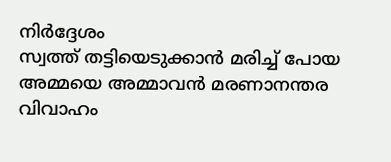നിർദ്ദേശം
സ്വത്ത് തട്ടിയെടുക്കാൻ മരിച്ച് പോയ അമ്മയെ അമ്മാവൻ മരണാനന്തര വിവാഹം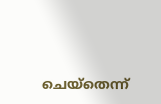ചെയ്തെന്ന്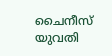ചൈനീസ് യുവതി